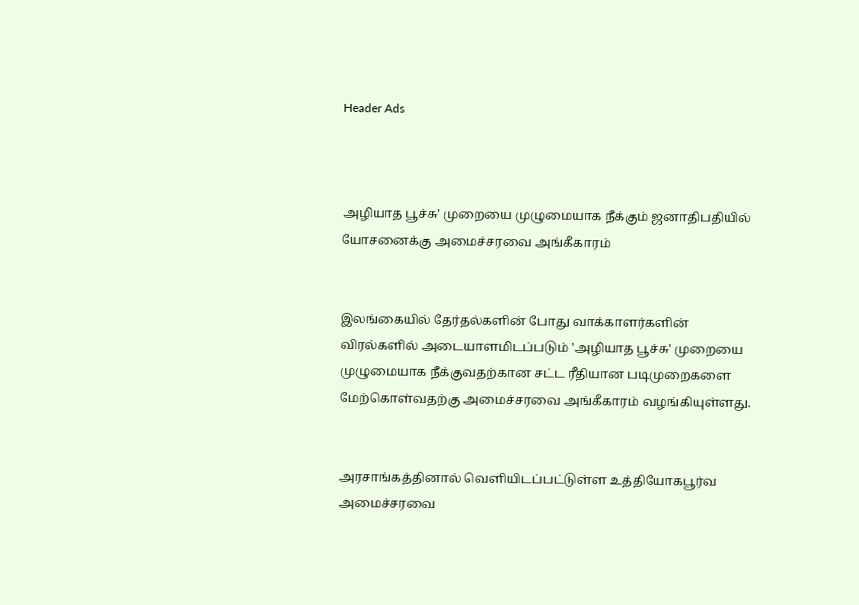Header Ads



அழியாத பூச்சு' முறையை முழுமையாக நீக்கும் ஜனாதிபதியில் யோசனைக்கு அமைச்சரவை அங்கீகாரம்


இலங்கையில் தேர்தல்களின் போது வாக்காளர்களின் விரல்களில் அடையாளமிடப்படும் 'அழியாத பூச்சு' முறையை முழுமையாக நீக்குவதற்கான சட்ட ரீதியான படிமுறைகளை மேற்கொள்வதற்கு அமைச்சரவை அங்கீகாரம் வழங்கியுள்ளது.


அரசாங்கத்தினால் வெளியிடப்பட்டுள்ள உத்தியோகபூர்வ அமைச்சரவை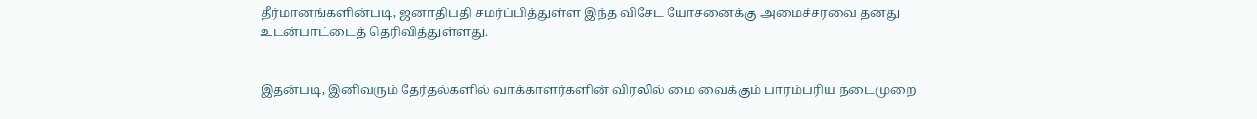தீர்மானங்களின்படி, ஜனாதிபதி சமர்ப்பித்துள்ள இந்த விசேட யோசனைக்கு அமைச்சரவை தனது உடன்பாட்டைத் தெரிவித்துள்ளது.


இதன்படி, இனிவரும் தேர்தல்களில் வாக்காளர்களின் விரலில் மை வைக்கும் பாரம்பரிய நடைமுறை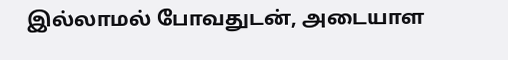இல்லாமல் போவதுடன், அடையாள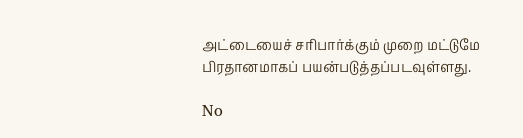அட்டையைச் சரிபார்க்கும் முறை மட்டுமே பிரதானமாகப் பயன்படுத்தப்படவுள்ளது.

No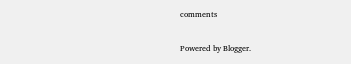comments

Powered by Blogger.